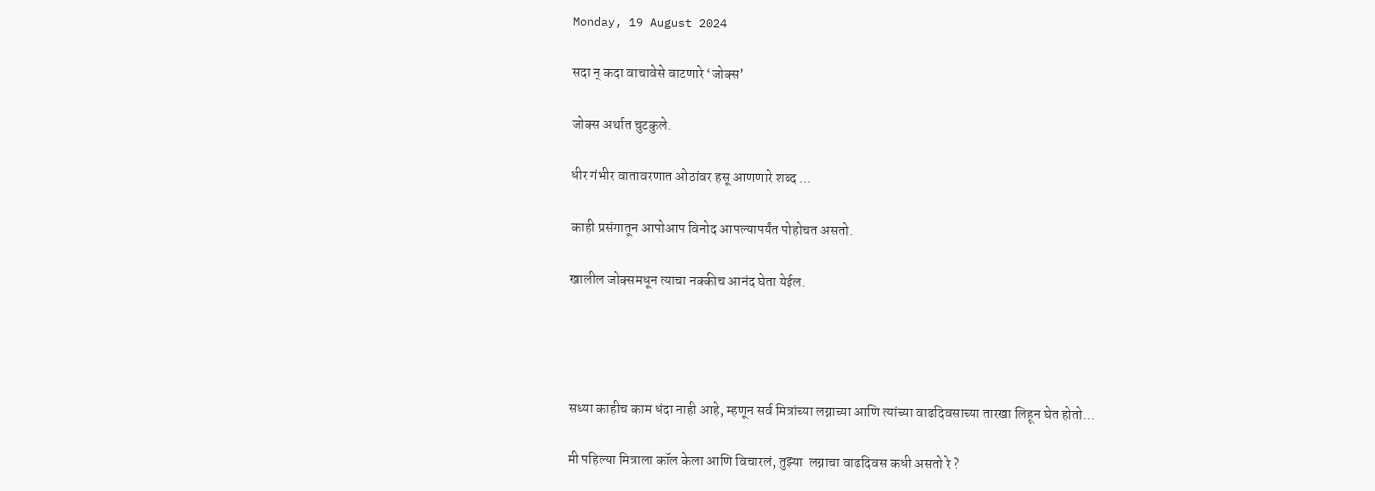Monday, 19 August 2024

सदा न् कदा वाचावेसे वाटणारे ‘जोक्स’

जोक्स अर्थात चुटकुले.

धीर गंभीर वातावरणात ओठांवर हसू आणणारे शब्द ...

काही प्रसंगातून आपोआप विनोद आपल्यापर्यंत पोहोचत असतो.

खालील जोक्समधून त्याचा नक्कीच आनंद घेता येईल.




सध्या काहीच काम धंदा नाही आहे, म्हणून सर्व मित्रांच्या लग्नाच्या आणि त्यांच्या वाढदिवसाच्या तारखा लिहून घेत होतो...

मी पहिल्या मित्राला कॉल केला आणि विचारलं, तुझ्या  लग्नाचा वाढदिवस कधी असतो रे ?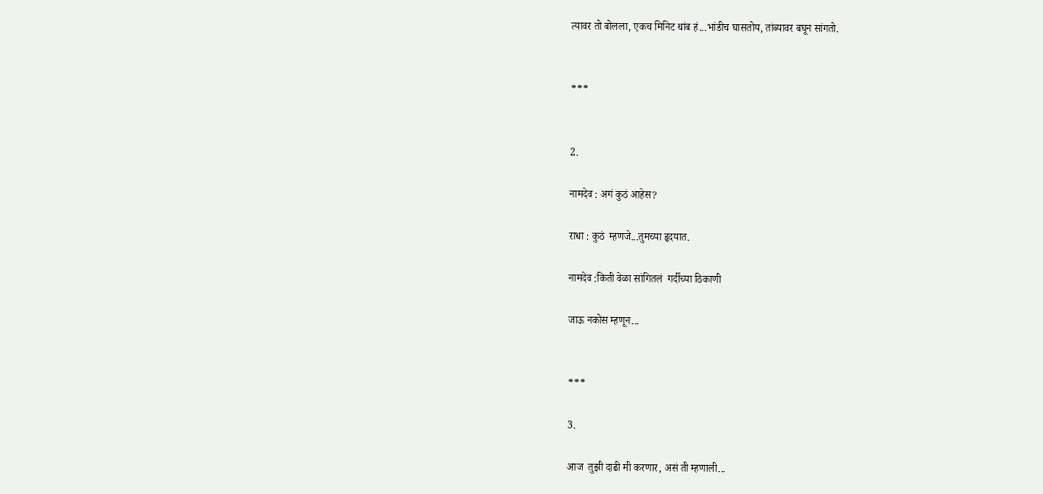त्यावर तो बोलला, एकच मिनिट थांब हं...भांडीच घासतोय, तांब्यावर बघून सांगतो.


***


2.

नामदेव : अगं कुठं आहेस?

राधा : कुठं  म्हणजे...तुमच्या हृदयात.

नामदेव :किती वेळा सांगितलं  गर्दीच्या ठिकाणी

जाऊ नकोस म्हणून...


***

3.

आज  तुझी दाढी मी करणार, असं ती म्हणाली...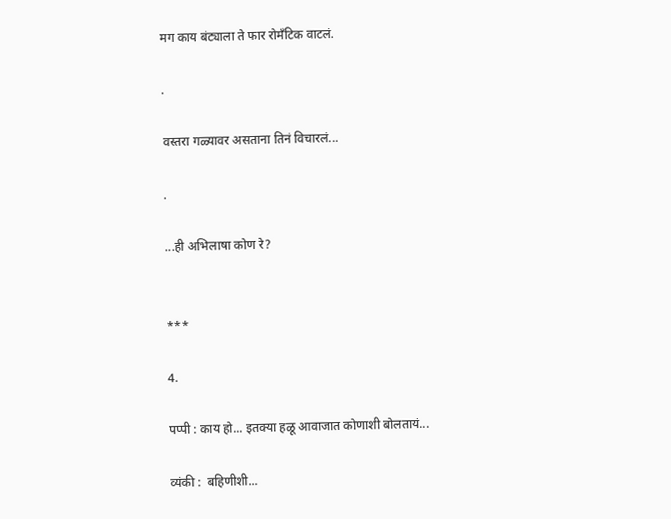मग काय बंट्याला ते फार रोमँटिक वाटलं.

.

वस्तरा गळ्यावर असताना तिनं विचारलं...

.

...ही अभिलाषा कोण रे?


***

4.

पप्पी : काय हो... इतक्या हळू आवाजात कोणाशी बोलतायं...

व्यंकी :  बहिणीशी...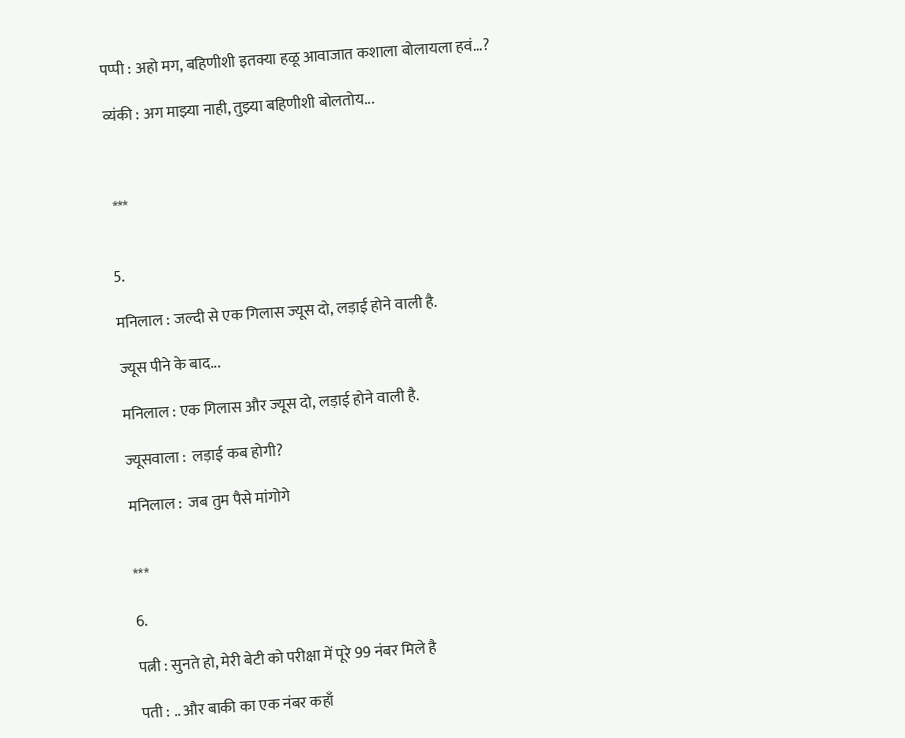पप्पी : अहो मग, बहिणीशी इतक्या हळू आवाजात कशाला बोलायला हवं...?

व्यंकी : अग माझ्या नाही, तुझ्या बहिणीशी बोलतोय...



 ***


5.

मनिलाल : जल्दी से एक गिलास ज्यूस दो, लड़ाई होने वाली है.

ज्यूस पीने के बाद...

मनिलाल : एक गिलास और ज्यूस दो, लड़ाई होने वाली है.

ज्यूसवाला :  लड़ाई कब होगी?

मनिलाल :  जब तुम पैसे मांगोगे


***

6.

पत्नी : सुनते हो, मेरी बेटी को परीक्षा में पूरे 99 नंबर मिले है

पती : .. और बाकी का एक नंबर कहाँ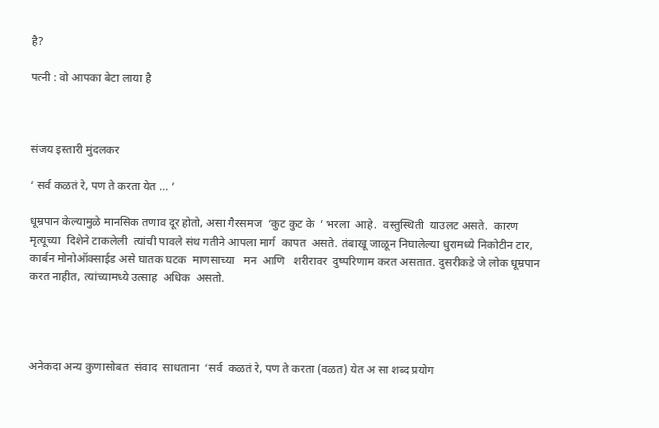है?

पत्नी : वो आपका बेटा लाया है



संजय इस्तारी मुंदलकर

‘ सर्व कळतं रे, पण ते करता येत ... ’

धूम्रपान केल्यामुळे मानसिक तणाव दूर होतो, असा गैरसमज  ‘कुट कुट के  ’ भरला  आहे.  वस्तुस्थिती  याउलट असते.  कारण  मृत्यूच्या  दिशेने टाकलेली  त्यांची पावले संथ गतीने आपला मार्ग  कापत  असते. तंबाखू जाळून निघालेल्या धुरामध्ये निकोटीन टार, कार्बन मोनोऑक्साईड असे घातक घटक  माणसाच्या   मन  आणि   शरीरावर  दुष्परिणाम करत असतात. दुसरीकडे जे लोक धूम्रपान करत नाहीत, त्यांच्यामध्ये उत्साह  अधिक  असतो.




अनेकदा अन्य कुणासोबत  संवाद  साधताना  ‘सर्व  कळतं रे, पण ते करता (वळत) येत अ सा शब्द प्रयोग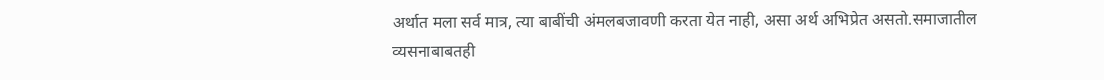अर्थात मला सर्व मात्र, त्या बाबींची अंमलबजावणी करता येत नाही, असा अर्थ अभिप्रेत असतो.समाजातील व्यसनाबाबतही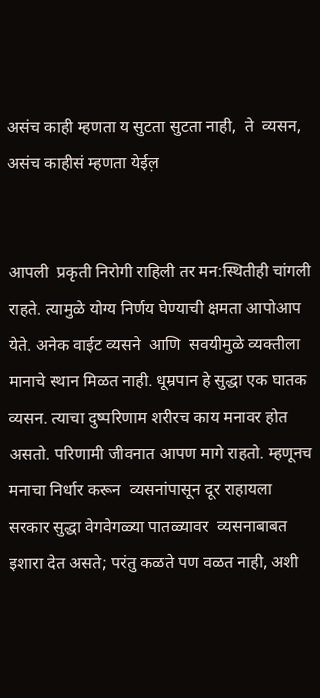असंच काही म्हणता य सुटता सुटता नाही,  ते  व्यसन, असंच काहीसं म्हणता येईल़


आपली  प्रकृती निरोगी राहिली तर मन:स्थितीही चांगली राहते. त्यामुळे योग्य निर्णय घेण्याची क्षमता आपोआप येते. अनेक वाईट व्यसने  आणि  सवयीमुळे व्यक्तीला  मानाचे स्थान मिळत नाही. धूम्रपान हे सुद्धा एक घातक व्यसन. त्याचा दुष्परिणाम शरीरच काय मनावर होत असतो. परिणामी जीवनात आपण मागे राहतो. म्हणूनच मनाचा निर्धार करून  व्यसनांपासून दूर राहायला सरकार सुद्धा वेगवेगळ्या पातळ्यावर  व्यसनाबाबत इशारा देत असते; परंतु कळते पण वळत नाही, अशी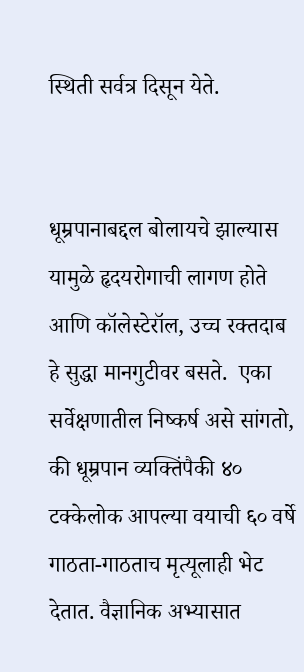स्थिती सर्वत्र दिसून येते.


धूम्रपानाबद्दल बोलायचे झाल्यास यामुळे हृदयरोगाची लागण होते आणि कॉलेस्टेरॉल, उच्च रक्तदाब हे सुद्धा मानगुटीवर बसते.  एका सर्वेक्षणातील निष्कर्ष असे सांगतो, की धूम्रपान व्यक्तिंपैकी ४० टक्केलोक आपल्या वयाची ६० वर्षे गाठता-गाठताच मृत्यूलाही भेट देतात. वैज्ञानिक अभ्यासात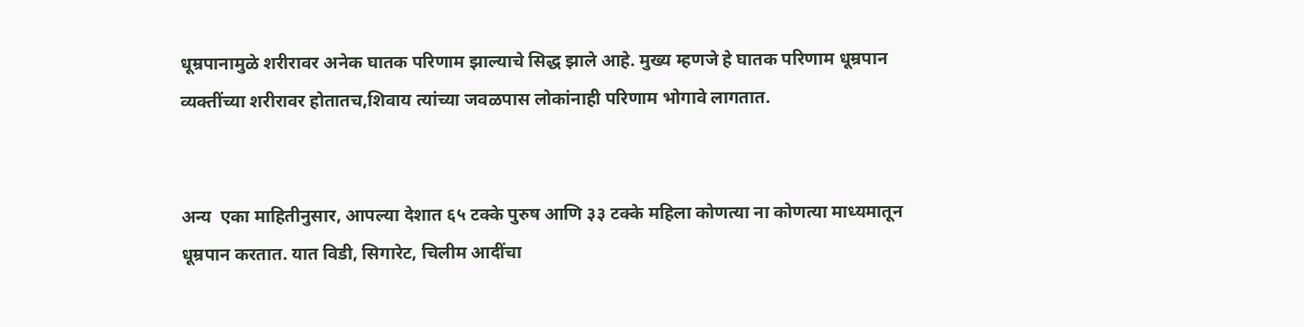धूम्रपानामुळे शरीरावर अनेक घातक परिणाम झाल्याचे सिद्ध झाले आहे. मुख्य म्हणजे हे घातक परिणाम धूम्रपान व्यक्तींच्या शरीरावर होतातच,शिवाय त्यांच्या जवळपास लोकांनाही परिणाम भोगावे लागतात.


अन्य  एका माहितीनुसार, आपल्या देशात ६५ टक्के पुरुष आणि ३३ टक्के महिला कोणत्या ना कोणत्या माध्यमातून धूम्रपान करतात. यात विडी, सिगारेट, चिलीम आदींचा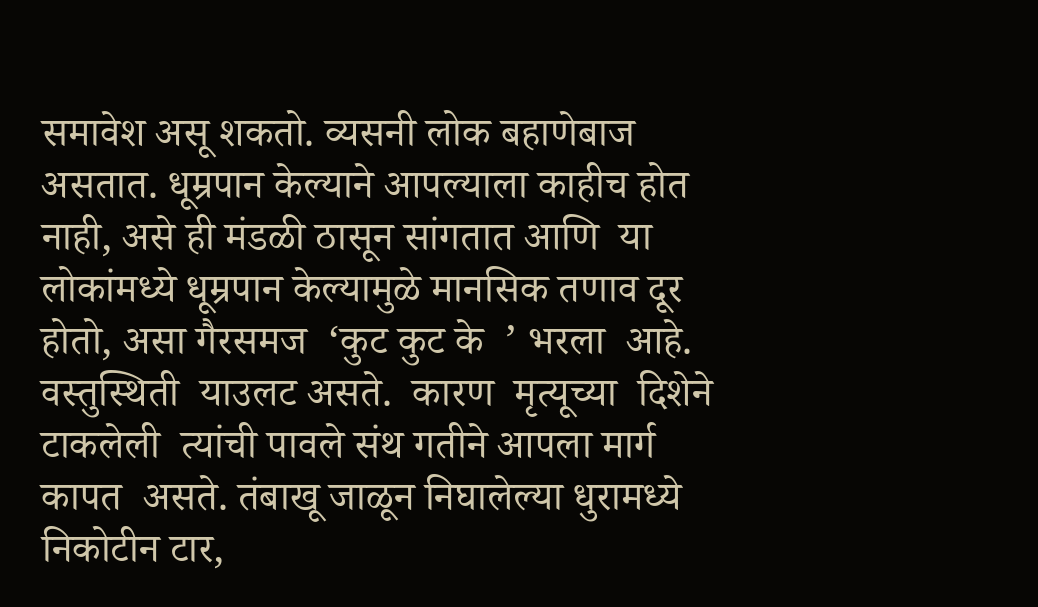समावेश असू शकतो. व्यसनी लोक बहाणेबाज असतात. धूम्रपान केल्याने आपल्याला काहीच होत नाही, असे ही मंडळी ठासून सांगतात आणि  या  लोकांमध्ये धूम्रपान केल्यामुळे मानसिक तणाव दूर होतो, असा गैरसमज  ‘कुट कुट के  ’ भरला  आहे.  वस्तुस्थिती  याउलट असते.  कारण  मृत्यूच्या  दिशेने टाकलेली  त्यांची पावले संथ गतीने आपला मार्ग  कापत  असते. तंबाखू जाळून निघालेल्या धुरामध्ये निकोटीन टार,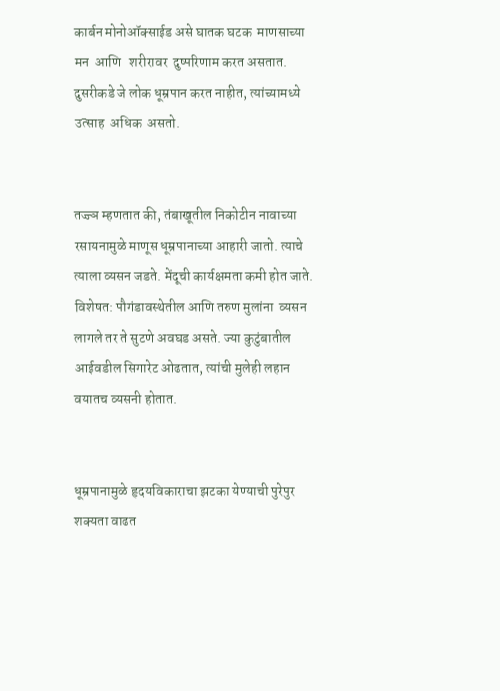कार्बन मोनोऑक्साईड असे घातक घटक  माणसाच्या   मन  आणि   शरीरावर  दुष्परिणाम करत असतात. दुसरीकडे जे लोक धूम्रपान करत नाहीत, त्यांच्यामध्ये उत्साह  अधिक  असतो.


तज्ज्ञ म्हणतात की, तंबाखूतील निकोटीन नावाच्या रसायनामुळे माणूस धूम्रपानाच्या आहारी जातो. त्याचे त्याला व्यसन जडते. मेंदूची कार्यक्षमता कमी होत जाते. विशेषत: पौगंडावस्थेतील आणि तरुण मुलांना  व्यसन लागले तर ते सुटणे अवघड असते. ज्या कुटुंबातील आईवडील सिगारेट ओढतात, त्यांची मुलेही लहान वयातच व्यसनी होतात.


धूम्रपानामुळे हृदयविकाराचा झटका येण्याची पुरेपुर शक्यता वाढत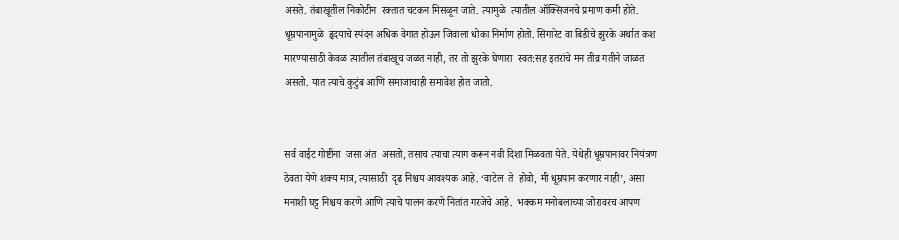असते. तंबाखूतील निकोटीन  रक्तात चटकन मिसळून जाते. त्यामुळे  त्यातील ऑक्सिजनचे प्रमाण कमी होते. धूम्रपानामुळे  हृदयाचे स्पंदन अधिक वेगात होऊन जिवाला धोका निर्माण होतो. सिगारेट वा बिडीचे झुरके अर्थात कश मारण्यासाठी केवळ त्यातील तंबाखूच जळत नाही, तर तो झुरके घेणारा  स्वत:सह इतरांचे मन तीव्र गतीने जाळत असतो. यात त्याचे कुटुंब आणि समाजाचाही समावेश होत जातो.


सर्व वाईट गोष्टींना  जसा अंत  असतो, तसाच त्याचा त्याग करून नवी दिशा मिळवता येते. येथेही धूम्रपानावर नियंत्रण ठेवता येणे शक्य मात्र, त्यासाठी  दृढ निश्चय आवश्यक आहे. ‘वाटेल  ते  होवो, मी धूम्रपान करणार नाही’, असा मनाशी घट्ट निश्चय करणे आणि त्याचे पालन करणे नितांत गरजेचे आहे.  भक्कम मनोबलाच्या जोरावरच आपण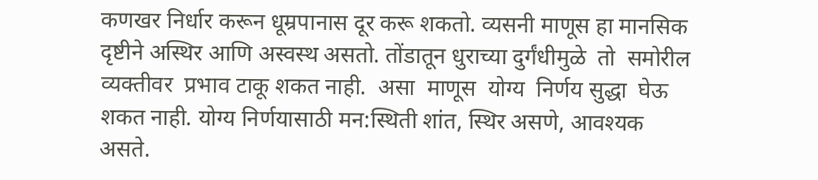कणखर निर्धार करून धूम्रपानास दूर करू शकतो. व्यसनी माणूस हा मानसिक दृष्टीने अस्थिर आणि अस्वस्थ असतो. तोंडातून धुराच्या दुर्गंधीमुळे  तो  समोरील व्यक्तीवर  प्रभाव टाकू शकत नाही.  असा  माणूस  योग्य  निर्णय सुद्धा  घेऊ  शकत नाही. योग्य निर्णयासाठी मन:स्थिती शांत, स्थिर असणे, आवश्यक असते.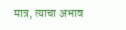मात्र, त्याचा अभाव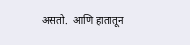असतो.  आणि हातातून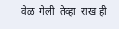वेळ  गेली  तेव्हा  राख ही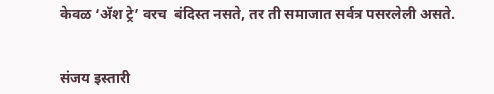केवळ ‘अ‍ॅश ट्रे’ वरच  बंदिस्त नसते, तर ती समाजात सर्वत्र पसरलेली असते.


संजय इस्तारी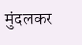मुंदलकर